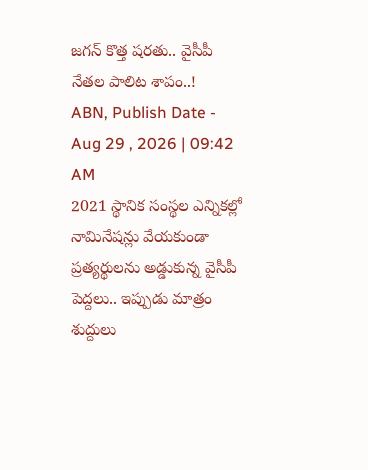జగన్ కొత్త షరతు.. వైసీపీ నేతల పాలిట శాపం..!
ABN, Publish Date - Aug 29 , 2026 | 09:42 AM
2021 స్థానిక సంస్థల ఎన్నికల్లో నామినేషన్లు వేయకుండా ప్రత్యర్థులను అడ్డుకున్న వైసీపీ పెద్దలు.. ఇప్పుడు మాత్రం శుద్దులు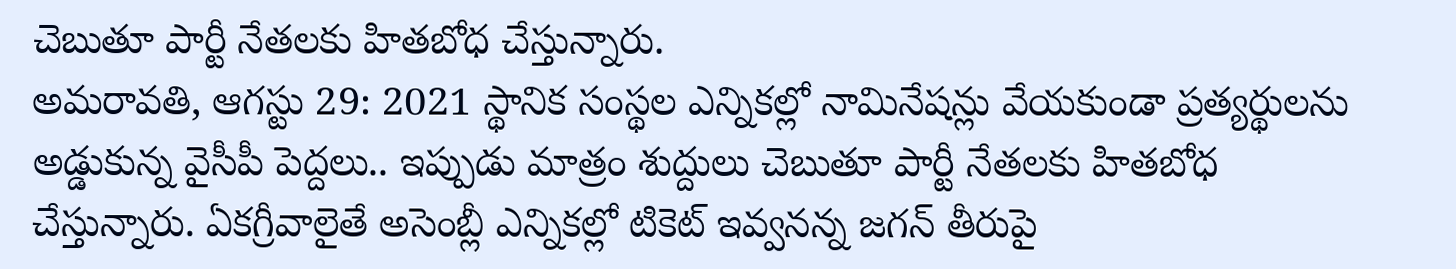చెబుతూ పార్టీ నేతలకు హితబోధ చేస్తున్నారు.
అమరావతి, ఆగస్టు 29: 2021 స్థానిక సంస్థల ఎన్నికల్లో నామినేషన్లు వేయకుండా ప్రత్యర్థులను అడ్డుకున్న వైసీపీ పెద్దలు.. ఇప్పుడు మాత్రం శుద్దులు చెబుతూ పార్టీ నేతలకు హితబోధ చేస్తున్నారు. ఏకగ్రీవాలైతే అసెంబ్లీ ఎన్నికల్లో టికెట్ ఇవ్వనన్న జగన్ తీరుపై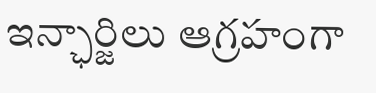ఇన్ఛార్జిలు ఆగ్రహంగా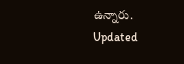ఉన్నారు.
Updated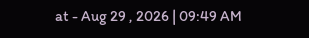at - Aug 29 , 2026 | 09:49 AM